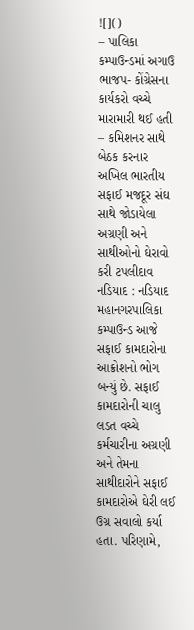![]()
– પાલિકા કમ્પાઉન્ડમાં અગાઉ ભાજપ- કોંગ્રેસના કાર્યકરો વચ્ચે મારામારી થઈ હતી
– કમિશનર સાથે બેઠક કરનાર અખિલ ભારતીય સફાઈ મજદૂર સંઘ સાથે જોડાયેલા અગ્રણી અને સાથીઓનો ઘેરાવો કરી ટપલીદાવ
નડિયાદ : નડિયાદ મહાનગરપાલિકા કમ્પાઉન્ડ આજે સફાઈ કામદારોના આક્રોશનો ભોગ બન્યું છે. સફાઈ કામદારોની ચાલુ લડત વચ્ચે કર્મચારીના અગ્રણી અને તેમના સાથીદારોને સફાઈ કામદારોએ ઘેરી લઈ ઉગ્ર સવાલો કર્યા હતા. પરિણામે,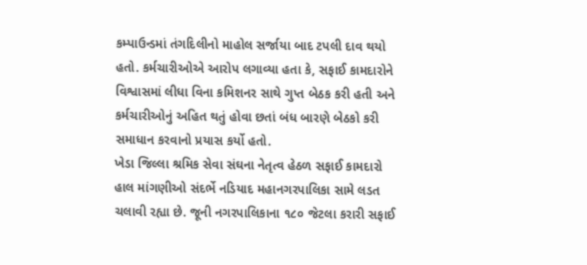કમ્પાઉન્ડમાં તંગદિલીનો માહોલ સર્જાયા બાદ ટપલી દાવ થયો હતો. કર્મચારીઓએ આરોપ લગાવ્યા હતા કે, સફાઈ કામદારોને વિશ્વાસમાં લીધા વિના કમિશનર સાથે ગુપ્ત બેઠક કરી હતી અને કર્મચારીઓનું અહિત થતું હોવા છતાં બંધ બારણે બેઠકો કરી સમાધાન કરવાનો પ્રયાસ કર્યો હતો.
ખેડા જિલ્લા શ્રમિક સેવા સંઘના નેતૃત્વ હેઠળ સફાઈ કામદારો હાલ માંગણીઓ સંદર્ભે નડિયાદ મહાનગરપાલિકા સામે લડત ચલાવી રહ્યા છે. જૂની નગરપાલિકાના ૧૮૦ જેટલા કરારી સફાઈ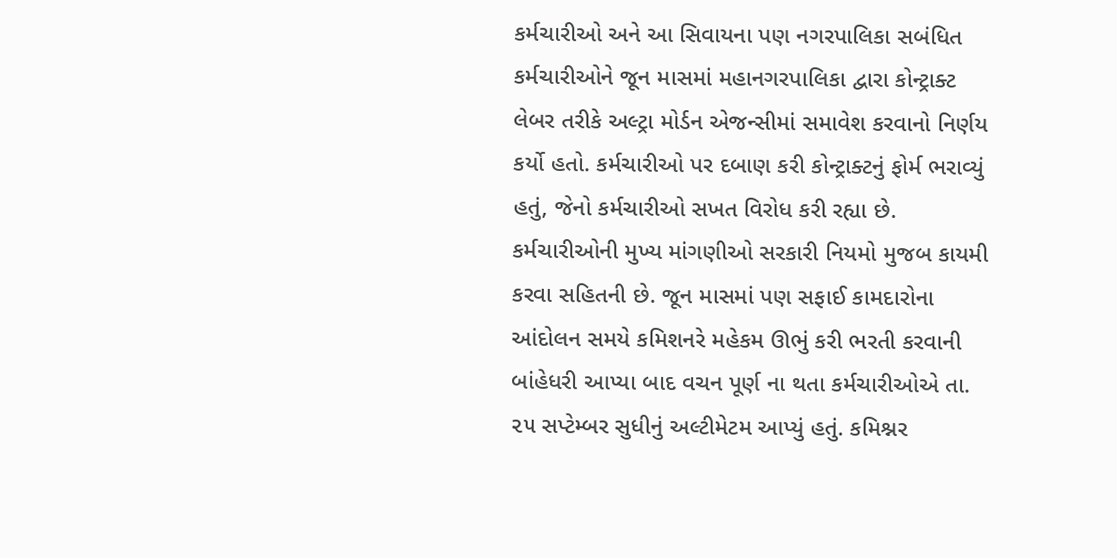કર્મચારીઓ અને આ સિવાયના પણ નગરપાલિકા સબંધિત કર્મચારીઓને જૂન માસમાં મહાનગરપાલિકા દ્વારા કોન્ટ્રાક્ટ લેબર તરીકે અલ્ટ્રા મોર્ડન એજન્સીમાં સમાવેશ કરવાનો નિર્ણય કર્યો હતો. કર્મચારીઓ પર દબાણ કરી કોન્ટ્રાક્ટનું ફોર્મ ભરાવ્યું હતું, જેનો કર્મચારીઓ સખત વિરોધ કરી રહ્યા છે. કર્મચારીઓની મુખ્ય માંગણીઓ સરકારી નિયમો મુજબ કાયમી કરવા સહિતની છે. જૂન માસમાં પણ સફાઈ કામદારોના આંદોલન સમયે કમિશનરે મહેકમ ઊભું કરી ભરતી કરવાની બાંહેધરી આપ્યા બાદ વચન પૂર્ણ ના થતા કર્મચારીઓએ તા. ૨૫ સપ્ટેમ્બર સુધીનું અલ્ટીમેટમ આપ્યું હતું. કમિશ્નર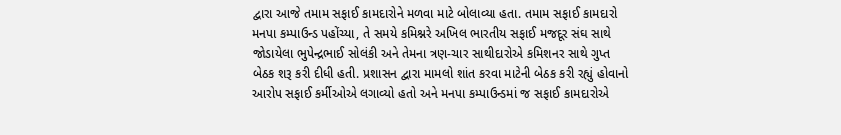દ્વારા આજે તમામ સફાઈ કામદારોને મળવા માટે બોલાવ્યા હતા. તમામ સફાઈ કામદારો મનપા કમ્પાઉન્ડ પહોંચ્યા, તે સમયે કમિશ્નરે અખિલ ભારતીય સફાઈ મજદૂર સંઘ સાથે જોડાયેલા ભુપેન્દ્રભાઈ સોલંકી અને તેમના ત્રણ-ચાર સાથીદારોએ કમિશનર સાથે ગુપ્ત બેઠક શરૂ કરી દીધી હતી. પ્રશાસન દ્વારા મામલો શાંત કરવા માટેની બેઠક કરી રહ્યું હોવાનો આરોપ સફાઈ કર્મીઓએ લગાવ્યો હતો અને મનપા કમ્પાઉન્ડમાં જ સફાઈ કામદારોએ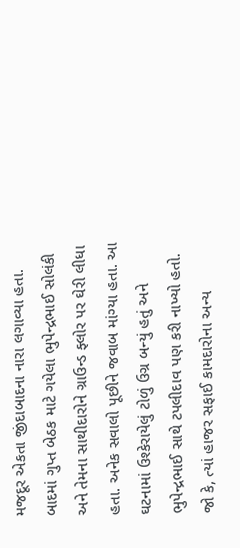મજદૂર એકતા જીંદાબાદના નારા લગાવ્યા હતા. બાદમાં ગુપ્ત બેઠક માટે ગયેલા ભુપેન્દ્રભાઈ સોલંકી અને તેમના સાથીદારોને ગ્રાઉન્ડ ફ્લોર પર ઘેરી લીધા હતા. અનેક સવાલો પૂછીને જવાબ માંગ્યા હતા. આ ઘટનામાં ઉશ્કેરાયેલું ટોળું ઉગ્ર બન્યું હતું અને ભુપેન્દ્રભાઈ સાથે ટપલીદાવ પણ કરી નાખ્યો હતો. જો કે, ત્યાં હાજર સફાઈ કામદારોના અન્ય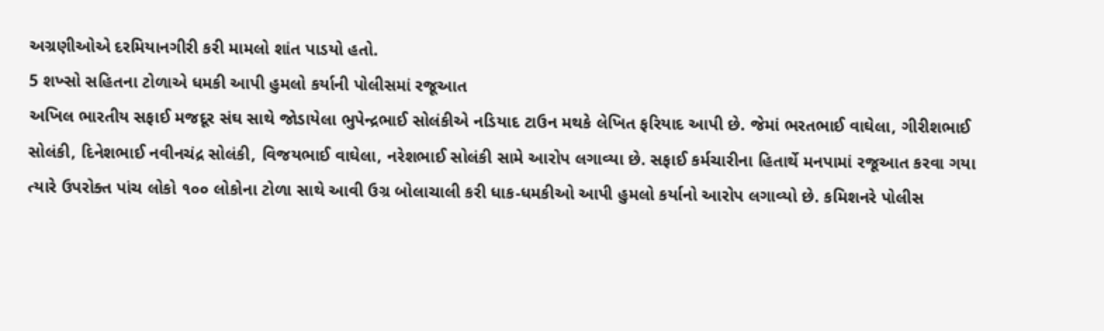અગ્રણીઓએ દરમિયાનગીરી કરી મામલો શાંત પાડયો હતો.
5 શખ્સો સહિતના ટોળાએ ધમકી આપી હુમલો કર્યાની પોલીસમાં રજૂઆત
અખિલ ભારતીય સફાઈ મજદૂર સંઘ સાથે જોડાયેલા ભુપેન્દ્રભાઈ સોલંકીએ નડિયાદ ટાઉન મથકે લેખિત ફરિયાદ આપી છે. જેમાં ભરતભાઈ વાઘેલા, ગીરીશભાઈ સોલંકી, દિનેશભાઈ નવીનચંદ્ર સોલંકી, વિજયભાઈ વાઘેલા, નરેશભાઈ સોલંકી સામે આરોપ લગાવ્યા છે. સફાઈ કર્મચારીના હિતાર્થે મનપામાં રજૂઆત કરવા ગયા ત્યારે ઉપરોક્ત પાંચ લોકો ૧૦૦ લોકોના ટોળા સાથે આવી ઉગ્ર બોલાચાલી કરી ધાક-ધમકીઓ આપી હુમલો કર્યાનો આરોપ લગાવ્યો છે. કમિશનરે પોલીસ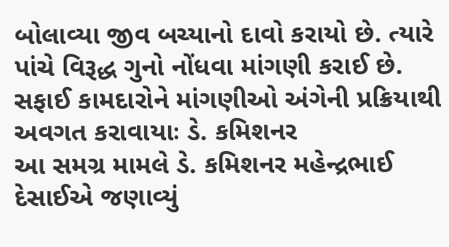બોલાવ્યા જીવ બચ્યાનો દાવો કરાયો છે. ત્યારે પાંચે વિરૂદ્ધ ગુનો નોંધવા માંગણી કરાઈ છે.
સફાઈ કામદારોને માંગણીઓ અંગેની પ્રક્રિયાથી અવગત કરાવાયાઃ ડે. કમિશનર
આ સમગ્ર મામલે ડે. કમિશનર મહેન્દ્રભાઈ દેસાઈએ જણાવ્યું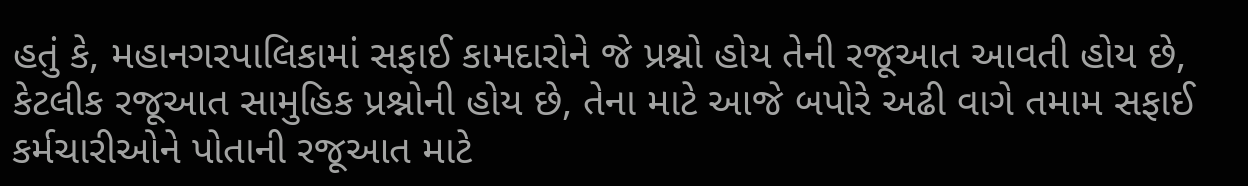હતું કે, મહાનગરપાલિકામાં સફાઈ કામદારોને જે પ્રશ્નો હોય તેની રજૂઆત આવતી હોય છે, કેટલીક રજૂઆત સામુહિક પ્રશ્નોની હોય છે, તેના માટે આજે બપોરે અઢી વાગે તમામ સફાઈ કર્મચારીઓને પોતાની રજૂઆત માટે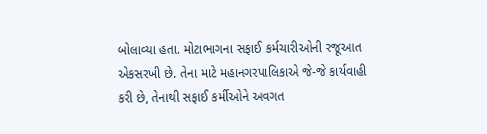બોલાવ્યા હતા. મોટાભાગના સફાઈ કર્મચારીઓની રજૂઆત એકસરખી છે. તેના માટે મહાનગરપાલિકાએ જે-જે કાર્યવાહી કરી છે, તેનાથી સફાઈ કર્મીઓને અવગત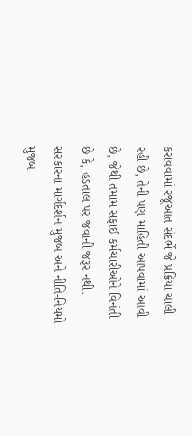કરાવવામાં રજૂઆત સંદર્ભે જે પ્રક્રિયા ચાલી રહી છે, તેની પણ માહિતી આપવામાં આવી છે, જેથી તમામ સફાઈ કર્મચારીઓને વિનંતી છે કે, હડતાલ પર જવાની જરૂર નથી. સરકારના માર્ગદર્શન મુજબ અને નીતિ-નિયમો મુજબ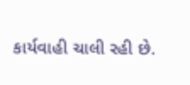કાર્યવાહી ચાલી રહી છે.